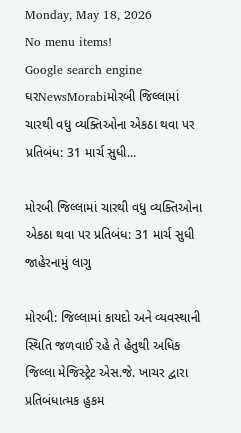Monday, May 18, 2026
No menu items!
Google search engine
ઘરNewsMorabiમોરબી જિલ્લામાં ચારથી વધુ વ્યક્તિઓના એકઠા થવા પર પ્રતિબંધ: 31 માર્ચ સુધી...

મોરબી જિલ્લામાં ચારથી વધુ વ્યક્તિઓના એકઠા થવા પર પ્રતિબંધ: 31 માર્ચ સુધી જાહેરનામું લાગુ

મોરબી: જિલ્લામાં કાયદો અને વ્યવસ્થાની સ્થિતિ જળવાઈ રહે તે હેતુથી અધિક જિલ્લા મેજિસ્ટ્રેટ એસ.જે. ખાચર દ્વારા પ્રતિબંધાત્મક હુકમ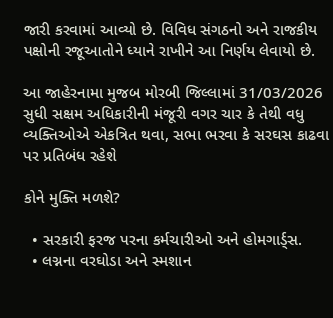જારી કરવામાં આવ્યો છે. વિવિધ સંગઠનો અને રાજકીય પક્ષોની રજૂઆતોને ધ્યાને રાખીને આ નિર્ણય લેવાયો છે.

આ જાહેરનામા મુજબ મોરબી જિલ્લામાં 31/03/2026 સુધી સક્ષમ અધિકારીની મંજૂરી વગર ચાર કે તેથી વધુ વ્યક્તિઓએ એકત્રિત થવા, સભા ભરવા કે સરઘસ કાઢવા પર પ્રતિબંધ રહેશે

કોને મુક્તિ મળશે?

  • સરકારી ફરજ પરના કર્મચારીઓ અને હોમગાર્ડ્સ.
  • લગ્નના વરઘોડા અને સ્મશાન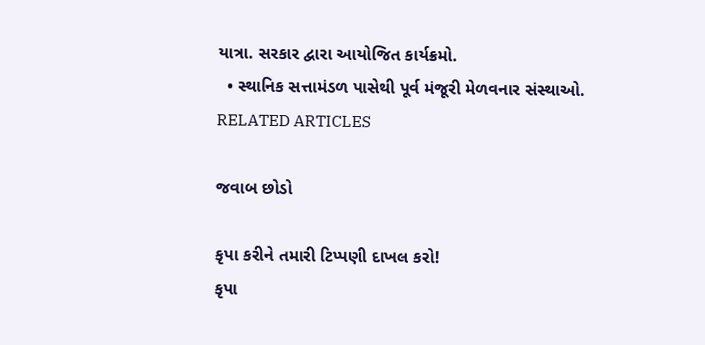યાત્રા. સરકાર દ્વારા આયોજિત કાર્યક્રમો.
  • સ્થાનિક સત્તામંડળ પાસેથી પૂર્વ મંજૂરી મેળવનાર સંસ્થાઓ.
RELATED ARTICLES

જવાબ છોડો

કૃપા કરીને તમારી ટિપ્પણી દાખલ કરો!
કૃપા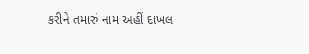કરીને તમારું નામ અહીં દાખલ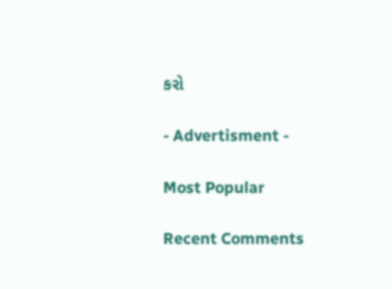કરો

- Advertisment -

Most Popular

Recent Comments